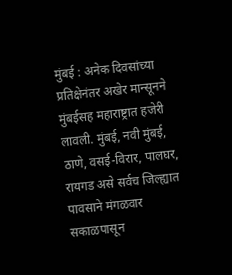मुंबई : अनेक दिवसांच्या प्रतिक्षेनंतर अखेर मान्सूनने मुंबईसह महाराष्ट्रात हजेरी लावली. मुंबई, नवी मुंबई, ठाणे, वसई-विरार, पालघर, रायगड असे सर्वच जिल्ह्यात पावसाने मंगळवार सकाळपासून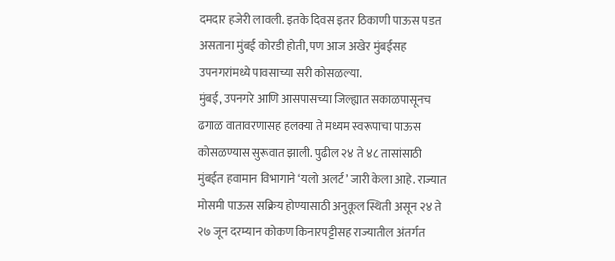दमदार हजेरी लावली. इतके दिवस इतर ठिकाणी पाऊस पडत असताना मुंबई कोरडी होती, पण आज अखेर मुंबईसह उपनगरांमध्ये पावसाच्या सरी कोसळल्या.
मुंबई, उपनगरे आणि आसपासच्या जिल्ह्यात सकाळपासूनच ढगाळ वातावरणासह हलक्या ते मध्यम स्वरूपाचा पाऊस कोसळण्यास सुरूवात झाली. पुढील २४ ते ४८ तासांसाठी मुंबईत हवामान विभागाने ‘यलो अलर्ट’ जारी केला आहे. राज्यात मोसमी पाऊस सक्रिय होण्यासाठी अनुकूल स्थिती असून २४ ते २७ जून दरम्यान कोकण किनारपट्टीसह राज्यातील अंतर्गत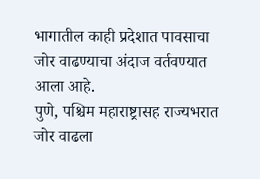भागातील काही प्रदेशात पावसाचा जोर वाढण्याचा अंदाज वर्तवण्यात आला आहे.
पुणे, पश्चिम महाराष्ट्रासह राज्यभरात जोर वाढला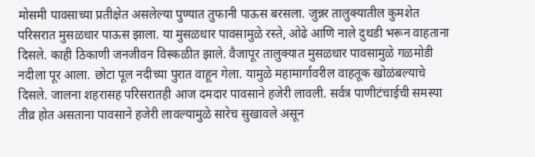मोसमी पावसाच्या प्रतीक्षेत असलेल्या पुण्यात तुफानी पाऊस बरसला. जुन्नर तालुक्यातील कुमशेत परिसरात मुसळधार पाऊस झाला. या मुसळधार पावसामुळे रस्ते, ओढे आणि नाले दुथडी भरून वाहताना दिसले. काही ठिकाणी जनजीवन विस्कळीत झाले. वैजापूर तालुक्यात मुसळधार पावसामुळे गळमोडी नदीला पूर आला. छोटा पूल नदीच्या पुरात वाहून गेला. यामुळे महामार्गावरील वाहतूक खोळंबल्याचे दिसले. जालना शहरासह परिसरातही आज दमदार पावसाने हजेरी लावली. सर्वत्र पाणीटंचाईची समस्या तीव्र होत असताना पावसाने हजेरी लावल्यामुळे सारेच सुखावले असून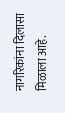नागरिकांना दिलासा मिळाला आहे.